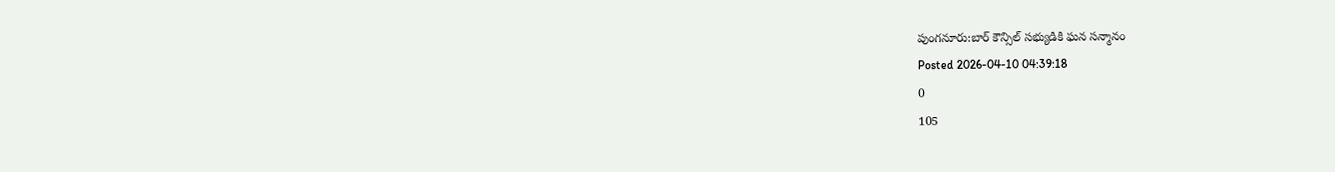పుంగనూరు:బార్ కౌన్సిల్ సభ్యుడికి ఘన సన్మానం
Posted 2026-04-10 04:39:18
0
105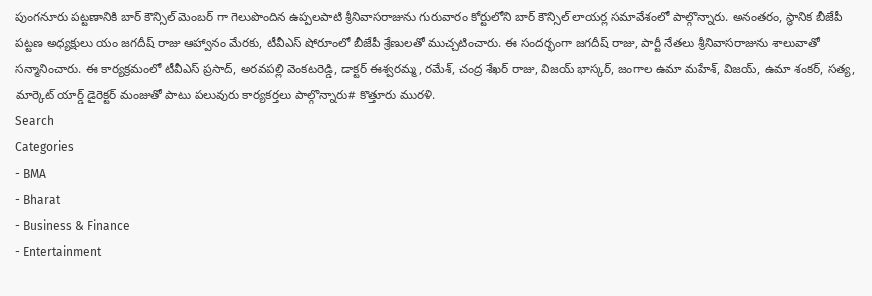పుంగనూరు పట్టణానికి బార్ కౌన్సిల్ మెంబర్ గా గెలుపొందిన ఉప్పలపాటి శ్రీనివాసరాజును గురువారం కోర్టులోని బార్ కౌన్సిల్ లాయర్ల సమావేశంలో పాల్గొన్నారు. అనంతరం, స్థానిక బీజేపీ పట్టణ అధ్యక్షులు యం జగదీష్ రాజు ఆహ్వానం మేరకు, టీవీఎస్ షోరూంలో బీజేపీ శ్రేణులతో ముచ్చటించారు. ఈ సందర్భంగా జగదీష్ రాజు, పార్టీ నేతలు శ్రీనివాసరాజును శాలువాతో సన్మానించారు. ఈ కార్యక్రమంలో టీవీఎస్ ప్రసాద్, అరవపల్లి వెంకటరెడ్డి, డాక్టర్ ఈశ్వరమ్మ, రమేశ్, చంద్ర శేఖర్ రాజు, విజయ్ భాస్కర్, జంగాల ఉమా మహేశ్, విజయ్, ఉమా శంకర్, సత్య, మార్కెట్ యార్డ్ డైరెక్టర్ మంజుతో పాటు పలువురు కార్యకర్తలు పాల్గొన్నారు# కొత్తూరు మురళి.
Search
Categories
- BMA
- Bharat
- Business & Finance
- Entertainment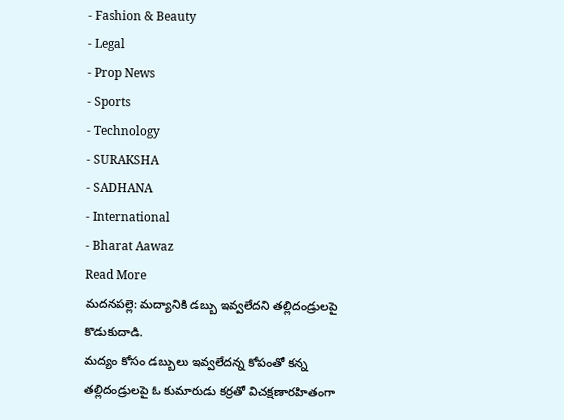- Fashion & Beauty
- Legal
- Prop News
- Sports
- Technology
- SURAKSHA
- SADHANA
- International
- Bharat Aawaz
Read More
మదనపల్లె: మద్యానికి డబ్బు ఇవ్వలేదని తల్లిదండ్రులపై కొడుకుదాడి.
మద్యం కోసం డబ్బులు ఇవ్వలేదన్న కోపంతో కన్న తల్లిదండ్రులపై ఓ కుమారుడు కర్రతో విచక్షణారహితంగా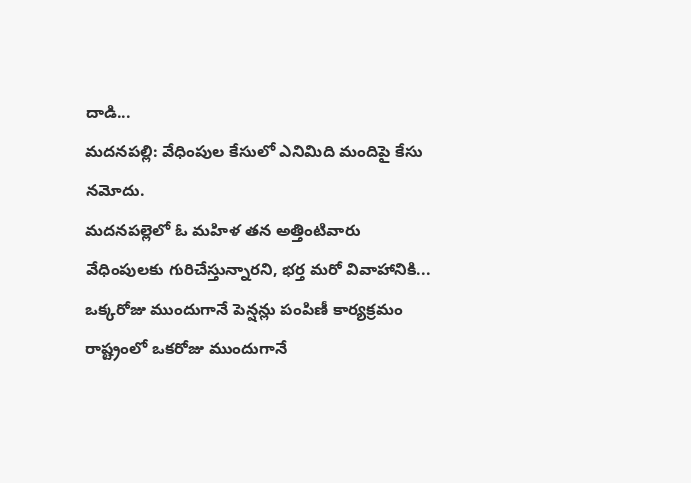దాడి...
మదనపల్లి: వేధింపుల కేసులో ఎనిమిది మందిపై కేసు నమోదు.
మదనపల్లెలో ఓ మహిళ తన అత్తింటివారు వేధింపులకు గురిచేస్తున్నారని, భర్త మరో వివాహానికి...
ఒక్కరోజు ముందుగానే పెన్షన్లు పంపిణీ కార్యక్రమం
రాష్ట్రంలో ఒకరోజు ముందుగానే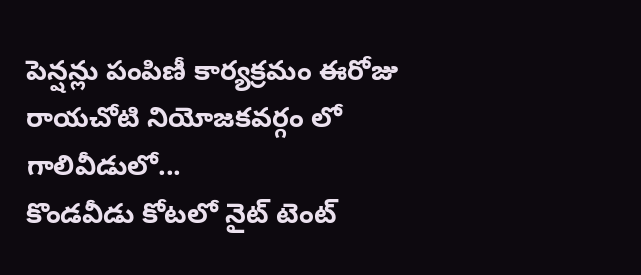పెన్షన్లు పంపిణీ కార్యక్రమం ఈరోజు రాయచోటి నియోజకవర్గం లో గాలివీడులో...
కొండవీడు కోటలో నైట్ టెంట్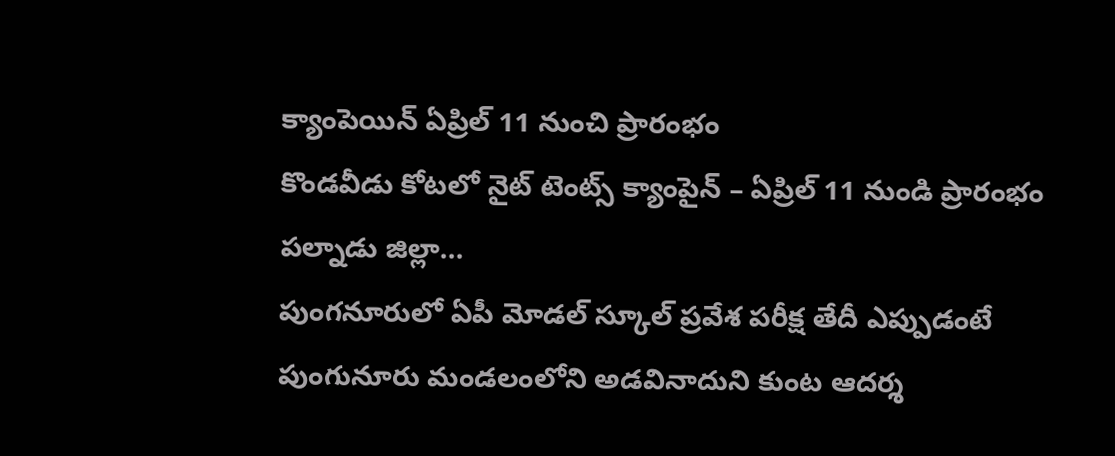క్యాంపెయిన్ ఏప్రిల్ 11 నుంచి ప్రారంభం
కొండవీడు కోటలో నైట్ టెంట్స్ క్యాంపైన్ – ఏప్రిల్ 11 నుండి ప్రారంభం
పల్నాడు జిల్లా...
పుంగనూరులో ఏపీ మోడల్ స్కూల్ ప్రవేశ పరీక్ష తేదీ ఎప్పుడంటే
పుంగునూరు మండలంలోని అడవినాదుని కుంట ఆదర్శ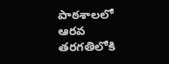పాఠశాలలో ఆరవ తరగతిలోకి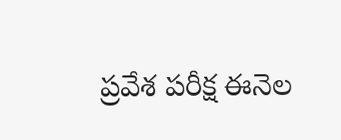ప్రవేశ పరీక్ష ఈనెల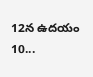12న ఉదయం 10...